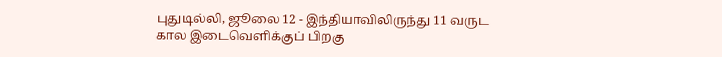புதுடில்லி, ஜூலை 12 - இந்தியாவிலிருந்து 11 வருட கால இடைவெளிக்குப் பிறகு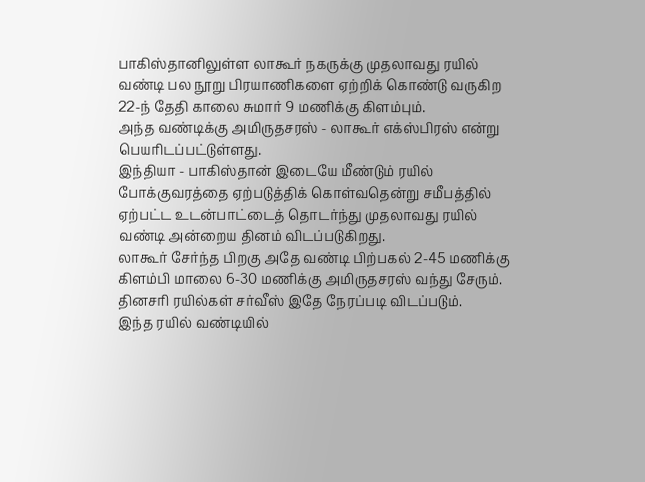பாகிஸ்தானிலுள்ள லாகூர் நகருக்கு முதலாவது ரயில் வண்டி பல நூறு பிரயாணிகளை ஏற்றிக் கொண்டு வருகிற 22-ந் தேதி காலை சுமார் 9 மணிக்கு கிளம்பும்.
அந்த வண்டிக்கு அமிருதசரஸ் - லாகூர் எக்ஸ்பிரஸ் என்று பெயரிடப்பட்டுள்ளது.
இந்தியா - பாகிஸ்தான் இடையே மீண்டும் ரயில் போக்குவரத்தை ஏற்படுத்திக் கொள்வதென்று சமீபத்தில் ஏற்பட்ட உடன்பாட்டைத் தொடர்ந்து முதலாவது ரயில் வண்டி அன்றைய தினம் விடப்படுகிறது.
லாகூர் சேர்ந்த பிறகு அதே வண்டி பிற்பகல் 2-45 மணிக்கு கிளம்பி மாலை 6-30 மணிக்கு அமிருதசரஸ் வந்து சேரும்.
தினசரி ரயில்கள் சர்வீஸ் இதே நேரப்படி விடப்படும்.
இந்த ரயில் வண்டியில்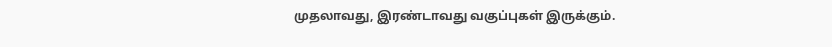முதலாவது, இரண்டாவது வகுப்புகள் இருக்கும்.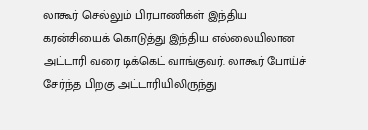லாகூர் செல்லும் பிரபாணிகள் இந்திய கரன்சியைக் கொடுத்து இந்திய எல்லையிலான அட்டாரி வரை டிக்கெட் வாங்குவர். லாகூர் போய்ச் சேர்ந்த பிறகு அட்டாரியிலிருந்து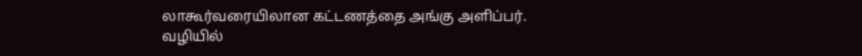லாகூர்வரையிலான கட்டணத்தை அங்கு அளிப்பர்.
வழியில்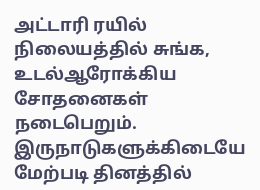அட்டாரி ரயில் நிலையத்தில் சுங்க, உடல்ஆரோக்கிய சோதனைகள் நடைபெறும்.
இருநாடுகளுக்கிடையே மேற்படி தினத்தில்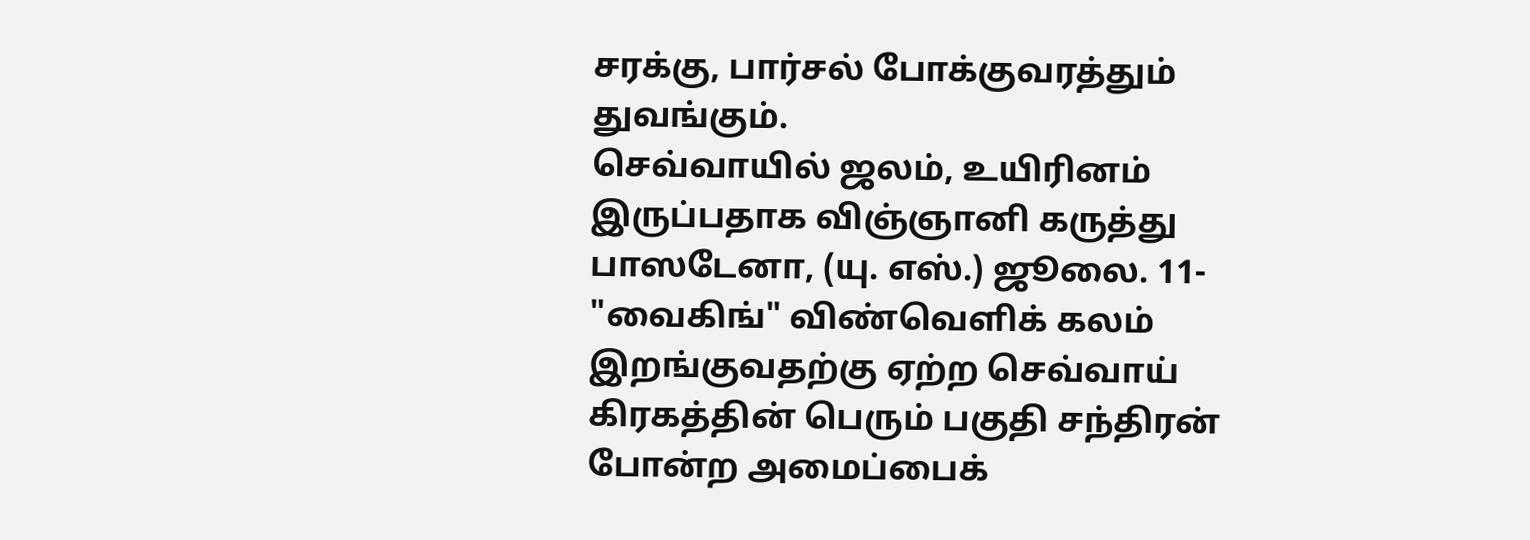சரக்கு, பார்சல் போக்குவரத்தும் துவங்கும்.
செவ்வாயில் ஜலம், உயிரினம் இருப்பதாக விஞ்ஞானி கருத்து
பாஸடேனா, (யு. எஸ்.) ஜூலை. 11- "வைகிங்" விண்வெளிக் கலம் இறங்குவதற்கு ஏற்ற செவ்வாய் கிரகத்தின் பெரும் பகுதி சந்திரன் போன்ற அமைப்பைக்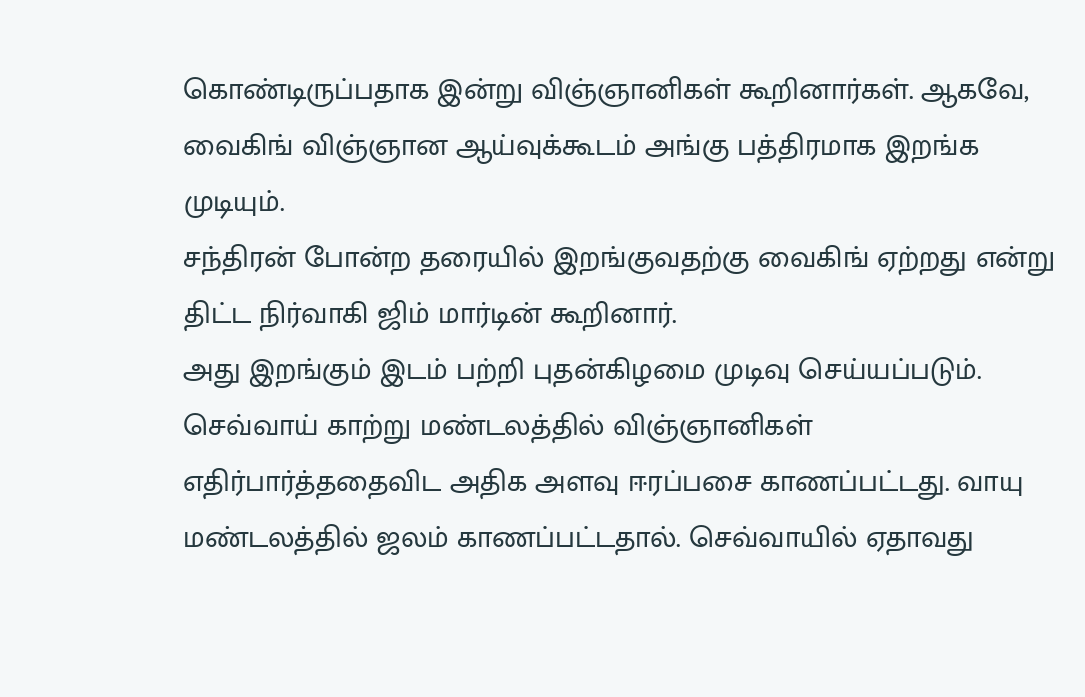கொண்டிருப்பதாக இன்று விஞ்ஞானிகள் கூறினார்கள். ஆகவே, வைகிங் விஞ்ஞான ஆய்வுக்கூடம் அங்கு பத்திரமாக இறங்க முடியும்.
சந்திரன் போன்ற தரையில் இறங்குவதற்கு வைகிங் ஏற்றது என்று திட்ட நிர்வாகி ஜிம் மார்டின் கூறினார்.
அது இறங்கும் இடம் பற்றி புதன்கிழமை முடிவு செய்யப்படும்.
செவ்வாய் காற்று மண்டலத்தில் விஞ்ஞானிகள் எதிர்பார்த்ததைவிட அதிக அளவு ஈரப்பசை காணப்பட்டது. வாயு மண்டலத்தில் ஜலம் காணப்பட்டதால். செவ்வாயில் ஏதாவது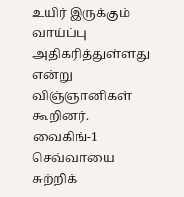உயிர் இருக்கும் வாய்ப்பு அதிகரித்துள்ளது என்று விஞ்ஞானிகள் கூறினர்.
வைகிங்-1 செவ்வாயை சுற்றிக்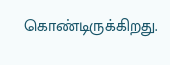கொண்டிருக்கிறது.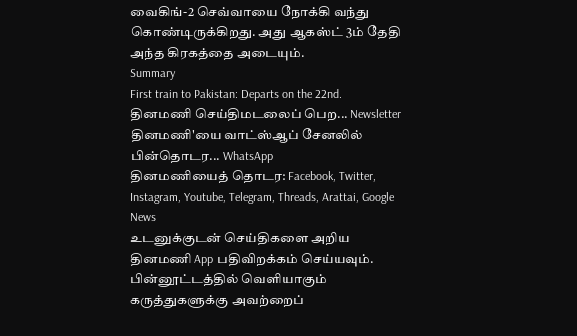வைகிங்-2 செவ்வாயை நோக்கி வந்து கொண்டிருக்கிறது. அது ஆகஸ்ட் 3ம் தேதி அந்த கிரகத்தை அடையும்.
Summary
First train to Pakistan: Departs on the 22nd.
தினமணி செய்திமடலைப் பெற... Newsletter
தினமணி'யை வாட்ஸ்ஆப் சேனலில் பின்தொடர... WhatsApp
தினமணியைத் தொடர: Facebook, Twitter, Instagram, Youtube, Telegram, Threads, Arattai, Google News
உடனுக்குடன் செய்திகளை அறிய தினமணி App பதிவிறக்கம் செய்யவும்.
பின்னூட்டத்தில் வெளியாகும் கருத்துகளுக்கு அவற்றைப்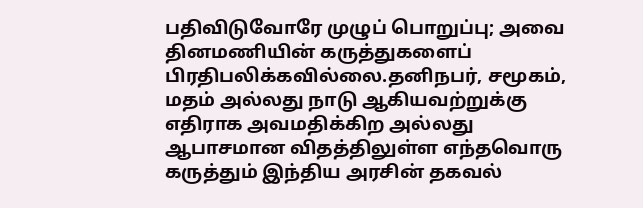பதிவிடுவோரே முழுப் பொறுப்பு; அவை தினமணியின் கருத்துகளைப் பிரதிபலிக்கவில்லை.தனிநபர், சமூகம், மதம் அல்லது நாடு ஆகியவற்றுக்கு எதிராக அவமதிக்கிற அல்லது ஆபாசமான விதத்திலுள்ள எந்தவொரு கருத்தும் இந்திய அரசின் தகவல்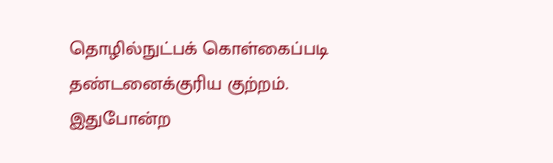தொழில்நுட்பக் கொள்கைப்படி தண்டனைக்குரிய குற்றம். இதுபோன்ற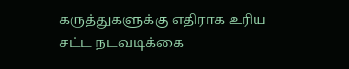கருத்துகளுக்கு எதிராக உரிய சட்ட நடவடிக்கை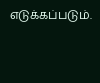எடுக்கப்படும்.